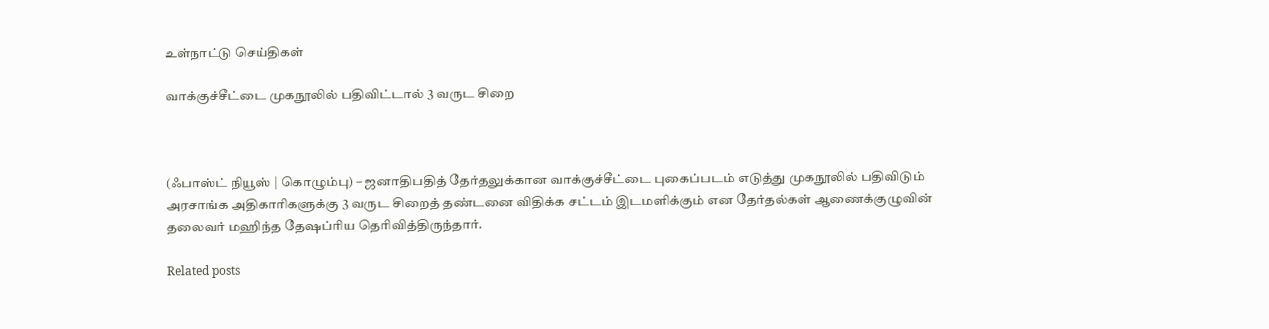உள்நாட்டு செய்திகள்

வாக்குச்சீட்டை முகநூலில் பதிவிட்டால் 3 வருட சிறை



(ஃபாஸ்ட் நியூஸ் | கொழும்பு) – ஜனாதிபதித் தேர்தலுக்கான வாக்குச்சீட்டை புகைப்படம் எடுத்து முகநூலில் பதிவிடும் அரசாங்க அதிகாரிகளுக்கு 3 வருட சிறைத் தண்டனை விதிக்க சட்டம் இடமளிக்கும் என தேர்தல்கள் ஆணைக்குழுவின் தலைவர் மஹிந்த தேஷப்ரிய தெரிவித்திருந்தார்.

Related posts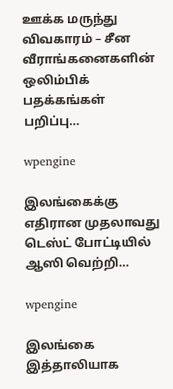ஊக்க மருந்து விவகாரம் – சீன வீராங்கனைகளின் ஒலிம்பிக் பதக்கங்கள் பறிப்பு…

wpengine

இலங்கைக்கு எதிரான முதலாவது டெஸ்ட் போட்டியில் ஆஸி வெற்றி…

wpengine

இலங்கை இத்தாலியாக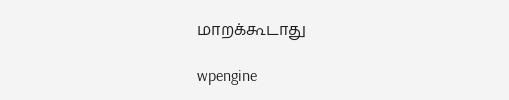மாறக்கூடாது

wpengine